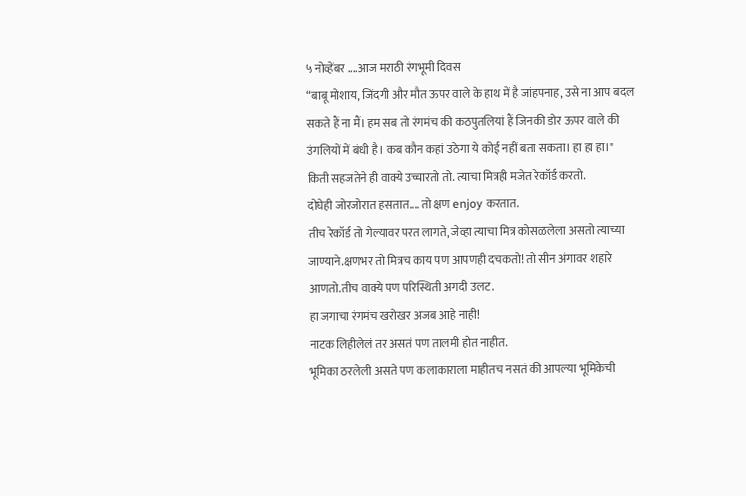५ नोव्हेंबर ....आज मराठी रंगभूमी दिवस
“बाबू मोशाय, जिंदगी और मौत ऊपर वाले के हाथ में है जांहपनाह, उसे ना आप बदल सकते हैं ना मैं। हम सब तो रंगमंच की कठपुतलियां हैं जिनकी डोर ऊपर वाले की उंगलियों में बंधी है। कब कौन कहां उठेगा ये कोई नहीं बता सकता। हा हा हा।"
किती सहजतेने ही वाक्ये उच्चारतो तो. त्याचा मित्रही मजेत रेकॉर्ड करतो.
दोघेही जोरजोरात हसतात.... तो क्षण enjoy करतात.
तीच रेकॉर्ड तो गेल्यावर परत लागते, जेव्हा त्याचा मित्र कोसळलेला असतो त्याच्या जाण्याने.क्षणभर तो मित्रच काय पण आपणही दचकतो! तो सीन अंगावर शहारे आणतो.तीच वाक्ये पण परिस्थिती अगदी उलट.
हा जगाचा रंगमंच खरोखर अजब आहे नाही!
नाटक लिहीलेलं तर असतं पण तालमी होत नाहीत.
भूमिका ठरलेली असते पण कलाकाराला माहीतच नसतं की आपल्या भूमिकेची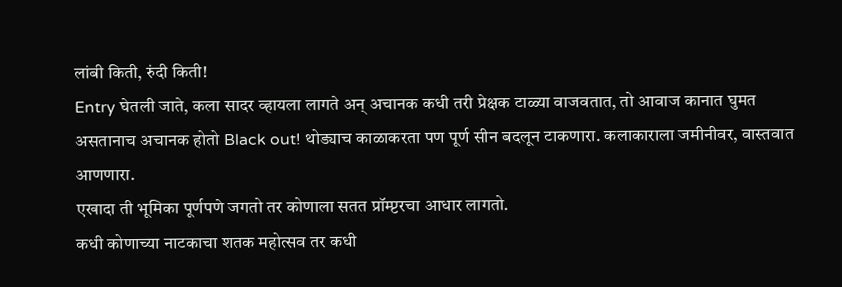लांबी किती, रुंदी किती!
Entry घेतली जाते, कला सादर व्हायला लागते अन् अचानक कधी तरी प्रेक्षक टाळ्या वाजवतात, तो आवाज कानात घुमत असतानाच अचानक होतो Black out! थोड्याच काळाकरता पण पूर्ण सीन बदलून टाकणारा. कलाकाराला जमीनीवर, वास्तवात आणणारा.
एखादा ती भूमिका पूर्णपणे जगतो तर कोणाला सतत प्रॉम्प्टरचा आधार लागतो.
कधी कोणाच्या नाटकाचा शतक महोत्सव तर कधी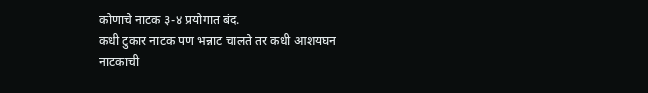कोणाचे नाटक ३-४ प्रयोगात बंद.
कधी टुकार नाटक पण भन्नाट चालते तर कधी आशयघन नाटकाची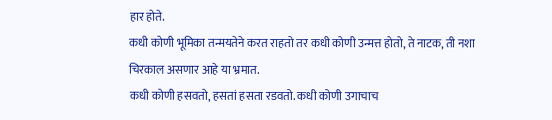हार होते.
कधी कोणी भूमिका तन्मयतेने करत राहतो तर कधी कोणी उन्मत्त होतो, ते नाटक, ती नशा चिरकाल असणार आहे या भ्रमात.
कधी कोणी हसवतो, हसतां हसता रडवतो. कधी कोणी उगाचाच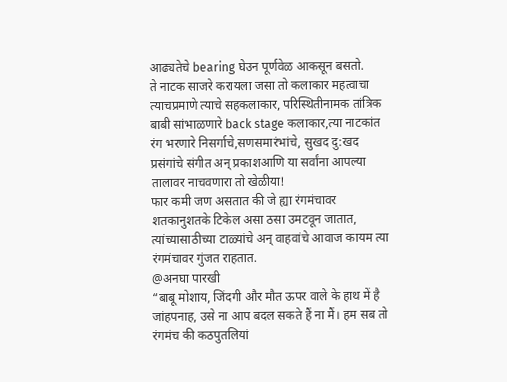आढ्यतेचे bearing घेउन पूर्णवेळ आकसून बसतो.
ते नाटक साजरे करायला जसा तो कलाकार महत्वाचा त्याचप्रमाणे त्याचे सहकलाकार, परिस्थितीनामक तांत्रिक बाबी सांभाळणारे back stage कलाकार,त्या नाटकांत रंग भरणारे निसर्गाचे,सणसमारंभांचे, सुखद दु:खद प्रसंगांचे संगीत अन् प्रकाशआणि या सर्वांना आपल्या तालावर नाचवणारा तो खेळीया!
फार कमी जण असतात की जे ह्या रंगमंचावर शतकानुशतके टिकेल असा ठसा उमटवून जातात, त्यांच्यासाठीच्या टाळ्यांचे अन् वाहवांचे आवाज कायम त्या रंगमंचावर गुंजत राहतात.
@अनघा पारखी
“बाबू मोशाय, जिंदगी और मौत ऊपर वाले के हाथ में है जांहपनाह, उसे ना आप बदल सकते हैं ना मैं। हम सब तो रंगमंच की कठपुतलियां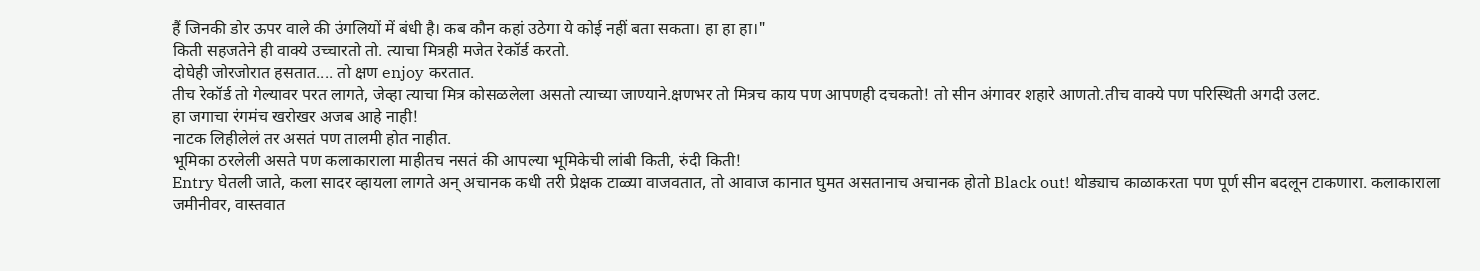हैं जिनकी डोर ऊपर वाले की उंगलियों में बंधी है। कब कौन कहां उठेगा ये कोई नहीं बता सकता। हा हा हा।"
किती सहजतेने ही वाक्ये उच्चारतो तो. त्याचा मित्रही मजेत रेकॉर्ड करतो.
दोघेही जोरजोरात हसतात.... तो क्षण enjoy करतात.
तीच रेकॉर्ड तो गेल्यावर परत लागते, जेव्हा त्याचा मित्र कोसळलेला असतो त्याच्या जाण्याने.क्षणभर तो मित्रच काय पण आपणही दचकतो! तो सीन अंगावर शहारे आणतो.तीच वाक्ये पण परिस्थिती अगदी उलट.
हा जगाचा रंगमंच खरोखर अजब आहे नाही!
नाटक लिहीलेलं तर असतं पण तालमी होत नाहीत.
भूमिका ठरलेली असते पण कलाकाराला माहीतच नसतं की आपल्या भूमिकेची लांबी किती, रुंदी किती!
Entry घेतली जाते, कला सादर व्हायला लागते अन् अचानक कधी तरी प्रेक्षक टाळ्या वाजवतात, तो आवाज कानात घुमत असतानाच अचानक होतो Black out! थोड्याच काळाकरता पण पूर्ण सीन बदलून टाकणारा. कलाकाराला जमीनीवर, वास्तवात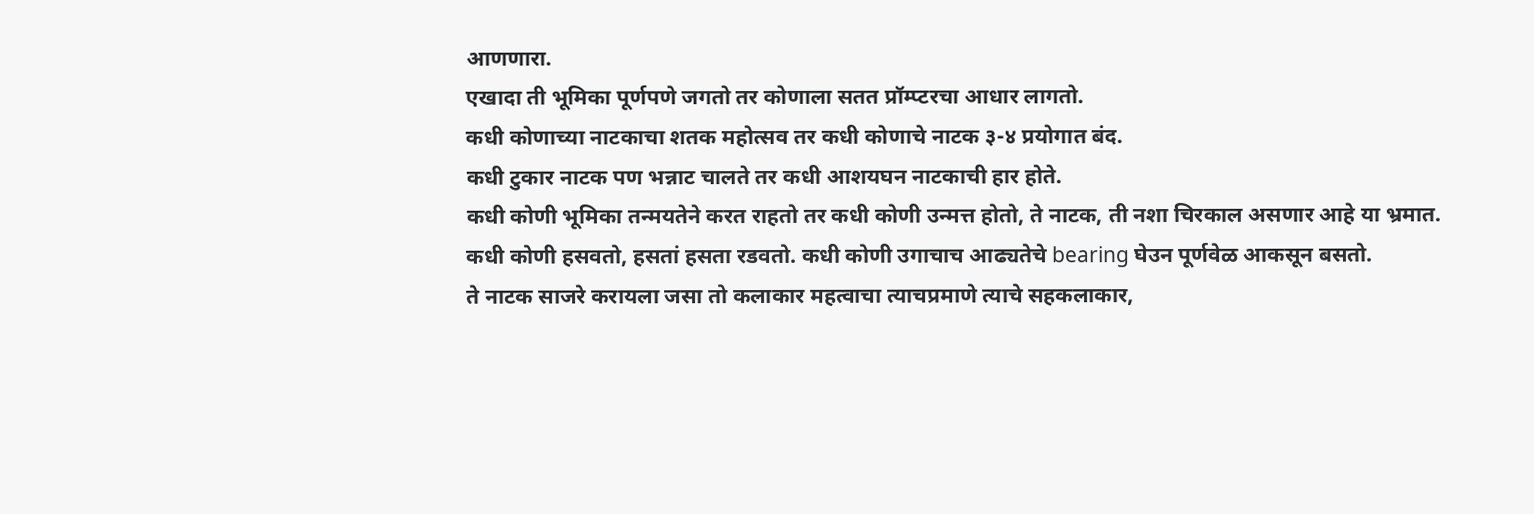आणणारा.
एखादा ती भूमिका पूर्णपणे जगतो तर कोणाला सतत प्रॉम्प्टरचा आधार लागतो.
कधी कोणाच्या नाटकाचा शतक महोत्सव तर कधी कोणाचे नाटक ३-४ प्रयोगात बंद.
कधी टुकार नाटक पण भन्नाट चालते तर कधी आशयघन नाटकाची हार होते.
कधी कोणी भूमिका तन्मयतेने करत राहतो तर कधी कोणी उन्मत्त होतो, ते नाटक, ती नशा चिरकाल असणार आहे या भ्रमात.
कधी कोणी हसवतो, हसतां हसता रडवतो. कधी कोणी उगाचाच आढ्यतेचे bearing घेउन पूर्णवेळ आकसून बसतो.
ते नाटक साजरे करायला जसा तो कलाकार महत्वाचा त्याचप्रमाणे त्याचे सहकलाकार,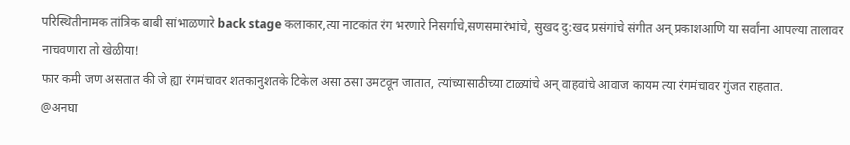परिस्थितीनामक तांत्रिक बाबी सांभाळणारे back stage कलाकार,त्या नाटकांत रंग भरणारे निसर्गाचे,सणसमारंभांचे, सुखद दु:खद प्रसंगांचे संगीत अन् प्रकाशआणि या सर्वांना आपल्या तालावर नाचवणारा तो खेळीया!
फार कमी जण असतात की जे ह्या रंगमंचावर शतकानुशतके टिकेल असा ठसा उमटवून जातात, त्यांच्यासाठीच्या टाळ्यांचे अन् वाहवांचे आवाज कायम त्या रंगमंचावर गुंजत राहतात.
@अनघा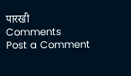पारखी
Comments
Post a Comment